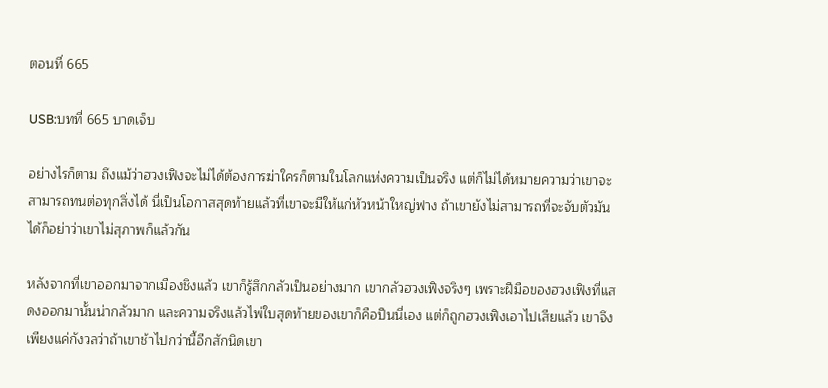ตอนที่ 665

USB:บทที่ 665 บาดเจ็บ

อย่างไรก็ตาม ถึงแม้ว่าฮวงเฟิงจะไม่ได้ต้องการฆ่าใครก็ตามในโลกแห่งความเป็นจริง แต่ก็ไม่ได้หมายความว่าเขาจะสามารถทนต่อทุกสิ่งได้ นี่เป็นโอกาสสุดท้ายแล้วที่เขาจะมีให้แก่หัวหน้าใหญ่ฟาง ถ้าเขายังไม่สามารถที่จะจับตัวมันได้ก็อย่าว่าเขาไม่สุภาพก็แล้วกัน

หลังจากที่เขาออกมาจากเมืองชิงแล้ว เขาก็รู้สึกกลัวเป็นอย่างมาก เขากลัวฮวงเฟิงจริงๆ เพราะฝีมือของฮวงเฟิงที่แสดงออกมานั้นน่ากลัวมาก และความจริงแล้วไพ่ใบสุดท้ายของเขาก็คือปืนนี่เอง แต่ก็ถูกฮวงเฟิงเอาไปเสียแล้ว เขาจึงเพียงแค่กังวลว่าถ้าเขาช้าไปกว่านี้อีกสักนิดเขา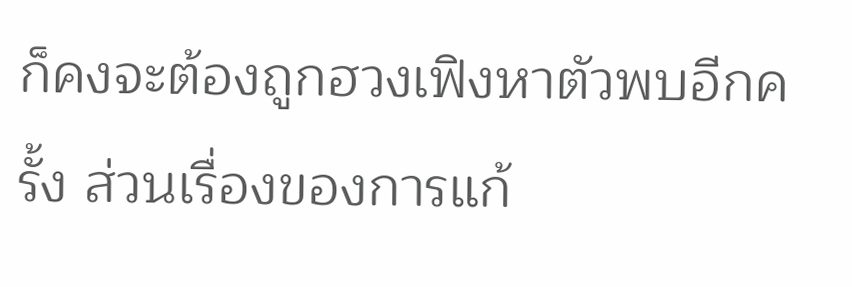ก็คงจะต้องถูกฮวงเฟิงหาตัวพบอีกครั้ง ส่วนเรื่องของการแก้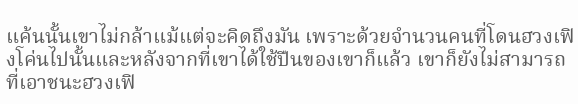แค้นนั้นเขาไม่กล้าแม้แต่จะคิดถึงมัน เพราะด้วยจำนวนคนที่โดนฮวงเฟิงโค่นไปนั้นและหลังจากที่เขาได้ใช้ปืนของเขาก็แล้ว เขาก็ยังไม่สามารถที่เอาชนะฮวงเฟิ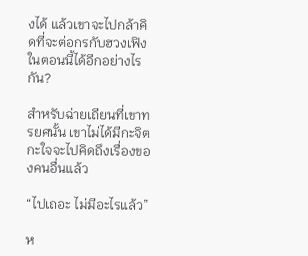งได้ แล้วเขาจะไปกล้าคิดที่จะต่อกรกับฮวงเฟิงในตอนนี้ได้อีกอย่างไรกัน?

สำหรับฉ่ายเถียนที่เขาทรยศนั้น เขาไม่ได้มีกะจิตกะใจจะไปคิดถึงเรื่องของคนอื่นแล้ว

“ไปเถอะ ไม่มีอะไรแล้ว”

ห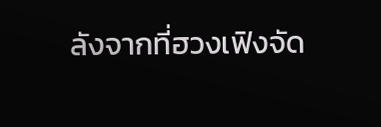ลังจากที่ฮวงเฟิงจัด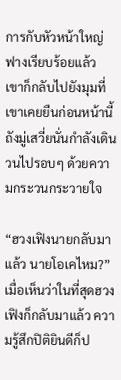การกับหัวหน้าใหญ่ฟางเรียบร้อยแล้ว เขาก็กลับไปยังมุมที่เขาเคยยืนก่อนหน้านี้ ถังมู่เสวี่ยนั่นกำลังเดินวนไปรอบๆ ด้วยความกระวนกระวายใจ

“ฮวงเฟิงนายกลับมาแล้ว นายโอเคไหม?” เมื่อเห็นว่าในที่สุดฮวงเฟิงก็กลับมาแล้ว ความรู้สึกปิติยินดีก็ป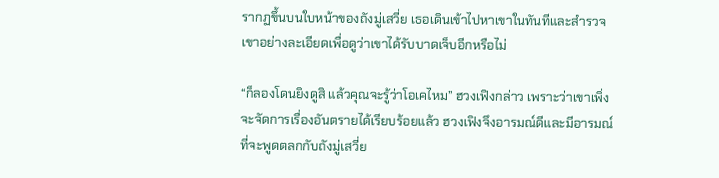รากฏขึ้นบนใบหน้าของถังมู่เสวี่ย เธอเดินเข้าไปหาเขาในทันทีและสำรวจเขาอย่างละเอียดเพื่อดูว่าเขาได้รับบาดเจ็บอีกหรือไม่

“ก็ลองโดนยิงดูสิ แล้วคุณจะรู้ว่าโอเคไหม” ฮวงเฟิงกล่าว เพราะว่าเขาเพิ่งจะจัดการเรื่องอันตรายได้เรียบร้อยแล้ว ฮวงเฟิงจึงอารมณ์ดีและมีอารมณ์ที่จะพูดตลกกับถังมู่เสวี่ย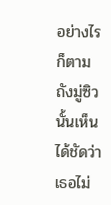อย่างไรก็ตามถังมู่ซิวนั้นเห็นได้ชัดว่าเธอไม่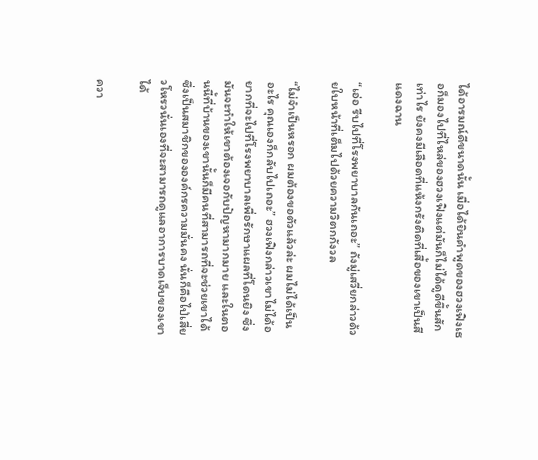ได้อารมณ์ดีขนาดนั้น เมื่อได้ยินคำพูดของฮวงเฟิงเธอก็มองไปที่ไหล่ของฮวงเฟิงแต่มันก็ไม่ได้ดูดีขึ้นสักเท่าไร ยังคงมีเลือดที่แห้งกรังติดที่เสื้อของเขาเป็นสีแดงฉาน

“เอ่อ รีบไปที่โรงพยาบาลกันเถอะ” ถังมู่เสวี่ยกล่าวด้วยใบหน้าที่เต็มไปด้วยความวิตกกังวล

“ไม่จำเป็นหรอก ผมต้องขอตัวแล้วล่ะ ผมไม่ได้เป็นอะไร คุณเองก็กลับไปเถอะ” ฮวงเฟิงกล่าวเขาไม่ได้อยากที่จะไปที่โรงพยาบาลเพื่อรักษาแผลที่โดนยิง ซึ่งมันจะทำให้เขาต้องเจอกับปัญหามากมาย และในตอนนี้ที่บ้านของเขานั้นก็มีคนที่สามารถที่จะช่วยเขาได้ซึ่งเป็นสมาชิกขององค์กรความมั่นคง นั่นก็คือไป่เสี่ยวโหรวนั่นเองที่จะสามารถดูแลอาการบาดเจ็บของเขาได้

ควา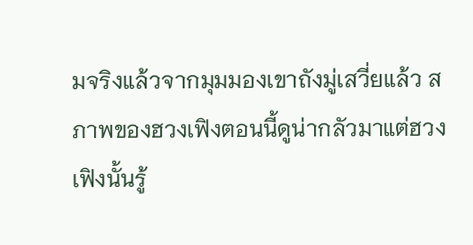มจริงแล้วจากมุมมองเขาถังมู่เสวี่ยแล้ว สภาพของฮวงเฟิงตอนนี้ดูน่ากลัวมาแต่ฮวงเฟิงนั้นรู้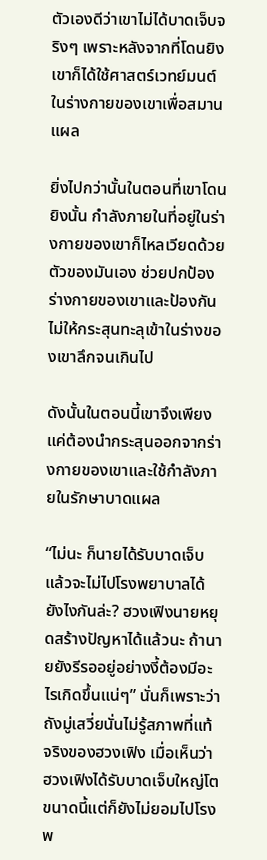ตัวเองดีว่าเขาไม่ได้บาดเจ็บจริงๆ เพราะหลังจากที่โดนยิงเขาก็ได้ใช้ศาสตร์เวทย์มนต์ในร่างกายของเขาเพื่อสมานแผล

ยิ่งไปกว่านั้นในตอนที่เขาโดนยิงนั้น กำลังภายในที่อยู่ในร่างกายของเขาก็ไหลเวียดด้วยตัวของมันเอง ช่วยปกป้องร่างกายของเขาและป้องกันไม่ให้กระสุนทะลุเข้าในร่างของเขาลึกจนเกินไป

ดังนั้นในตอนนี้เขาจึงเพียงแค่ต้องนำกระสุนออกจากร่างกายของเขาและใช้กำลังภายในรักษาบาดแผล

“ไม่นะ ก็นายได้รับบาดเจ็บ แล้วจะไม่ไปโรงพยาบาลได้ยังไงกันล่ะ? ฮวงเฟิงนายหยุดสร้างปัญหาได้แล้วนะ ถ้านายยังรีรออยู่อย่างงี้ต้องมีอะไรเกิดขึ้นแน่ๆ” นั่นก็เพราะว่าถังมู่เสวี่ยนั่นไม่รู้สภาพที่แท้จริงของฮวงเฟิง เมื่อเห็นว่าฮวงเฟิงได้รับบาดเจ็บใหญ่โตขนาดนี้แต่ก็ยังไม่ยอมไปโรงพ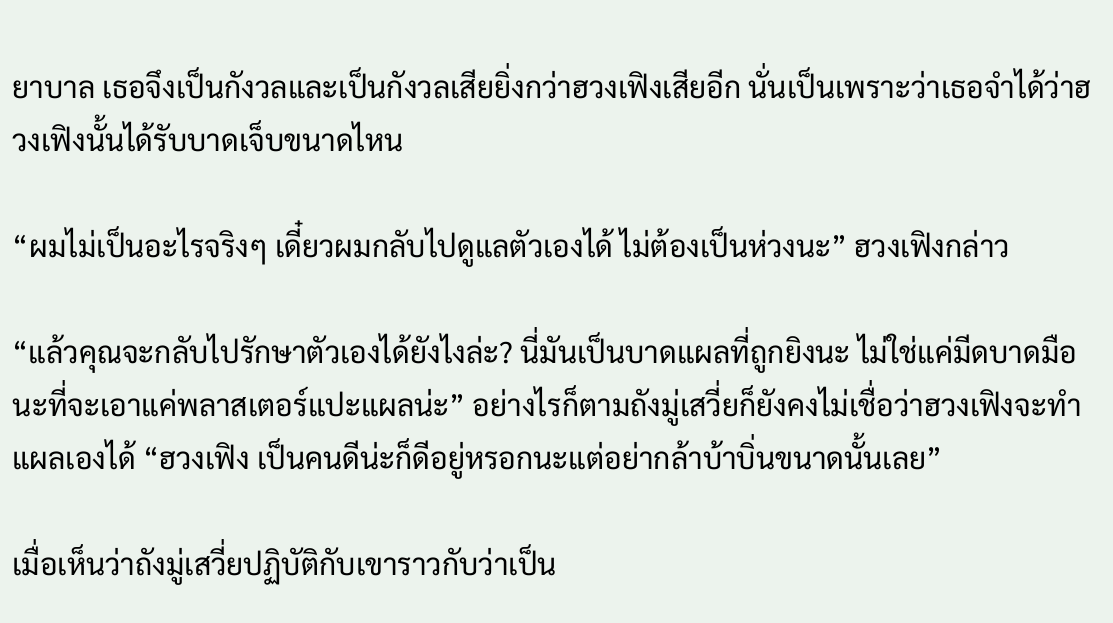ยาบาล เธอจึงเป็นกังวลและเป็นกังวลเสียยิ่งกว่าฮวงเฟิงเสียอีก นั่นเป็นเพราะว่าเธอจำได้ว่าฮวงเฟิงนั้นได้รับบาดเจ็บขนาดไหน

“ผมไม่เป็นอะไรจริงๆ เดี๋ยวผมกลับไปดูแลตัวเองได้ ไม่ต้องเป็นห่วงนะ” ฮวงเฟิงกล่าว

“แล้วคุณจะกลับไปรักษาตัวเองได้ยังไงล่ะ? นี่มันเป็นบาดแผลที่ถูกยิงนะ ไม่ใช่แค่มีดบาดมือนะที่จะเอาแค่พลาสเตอร์แปะแผลน่ะ” อย่างไรก็ตามถังมู่เสวี่ยก็ยังคงไม่เชื่อว่าฮวงเฟิงจะทำแผลเองได้ “ฮวงเฟิง เป็นคนดีน่ะก็ดีอยู่หรอกนะแต่อย่ากล้าบ้าบิ่นขนาดนั้นเลย”

เมื่อเห็นว่าถังมู่เสวี่ยปฏิบัติกับเขาราวกับว่าเป็น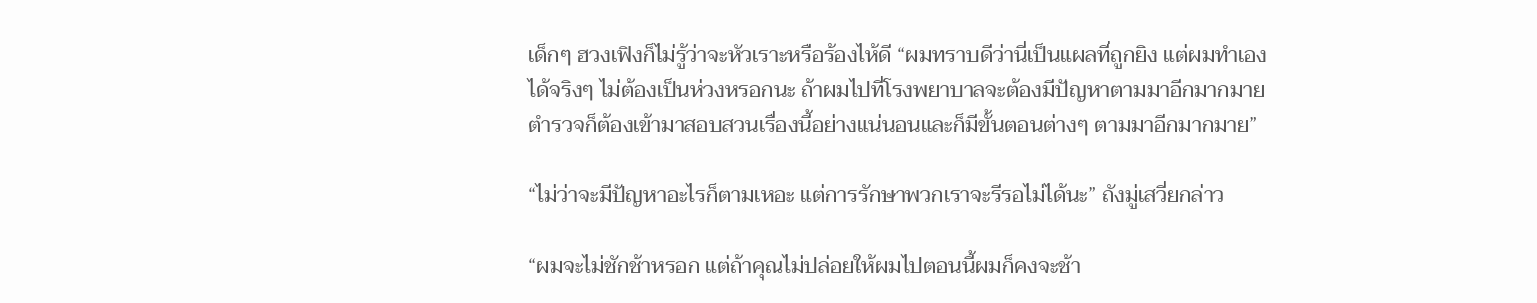เด็กๆ ฮวงเฟิงก็ไม่รู้ว่าจะหัวเราะหรือร้องไห้ดี “ผมทราบดีว่านี่เป็นแผลที่ถูกยิง แต่ผมทำเองได้จริงๆ ไม่ต้องเป็นห่วงหรอกนะ ถ้าผมไปที่โรงพยาบาลจะต้องมีปัญหาตามมาอีกมากมาย ตำรวจก็ต้องเข้ามาสอบสวนเรื่องนี้อย่างแน่นอนและก็มีขั้นตอนต่างๆ ตามมาอีกมากมาย”

“ไม่ว่าจะมีปัญหาอะไรก็ตามเหอะ แต่การรักษาพวกเราจะรีรอไม่ได้นะ” ถังมู่เสวี่ยกล่าว

“ผมจะไม่ชักช้าหรอก แต่ถ้าคุณไม่ปล่อยให้ผมไปตอนนี้ผมก็คงจะช้า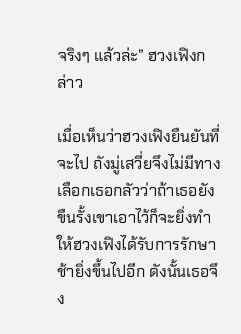จริงๆ แล้วล่ะ” ฮวงเฟิงกล่าว

เมื่อเห็นว่าฮวงเฟิงยืนยันที่จะไป ถังมู่เสวี่ยจึงไม่มีทางเลือกเธอกลัวว่าถ้าเธอยังขืนรั้งเขาเอาไว้ก็จะยิ่งทำให้ฮวงเฟิงได้รับการรักษาช้ายิ่งขึ้นไปอีก ดังนั้นเธอจึง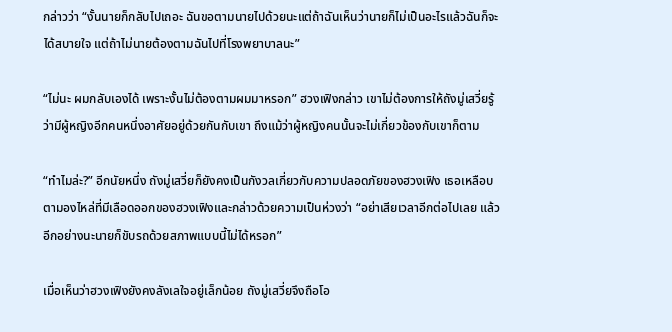กล่าวว่า “งั้นนายก็กลับไปเถอะ ฉันขอตามนายไปด้วยนะแต่ถ้าฉันเห็นว่านายก็ไม่เป็นอะไรแล้วฉันก็จะได้สบายใจ แต่ถ้าไม่นายต้องตามฉันไปที่โรงพยาบาลนะ”

“ไม่นะ ผมกลับเองได้ เพราะงั้นไม่ต้องตามผมมาหรอก” ฮวงเฟิงกล่าว เขาไม่ต้องการให้ถังมู่เสวี่ยรู้ว่ามีผู้หญิงอีกคนหนึ่งอาศัยอยู่ด้วยกันกับเขา ถึงแม้ว่าผู้หญิงคนนั้นจะไม่เกี่ยวข้องกับเขาก็ตาม

“ทำไมล่ะ?” อีกนัยหนึ่ง ถังมู่เสวี่ยก็ยังคงเป็นกังวลเกี่ยวกับความปลอดภัยของฮวงเฟิง เธอเหลือบตามองไหล่ที่มีเลือดออกของฮวงเฟิงและกล่าวด้วยความเป็นห่วงว่า “อย่าเสียเวลาอีกต่อไปเลย แล้วอีกอย่างนะนายก็ขับรถด้วยสภาพแบบนี้ไม่ได้หรอก”

เมื่อเห็นว่าฮวงเฟิงยังคงลังเลใจอยู่เล็กน้อย ถังมู่เสวี่ยจึงถือโอ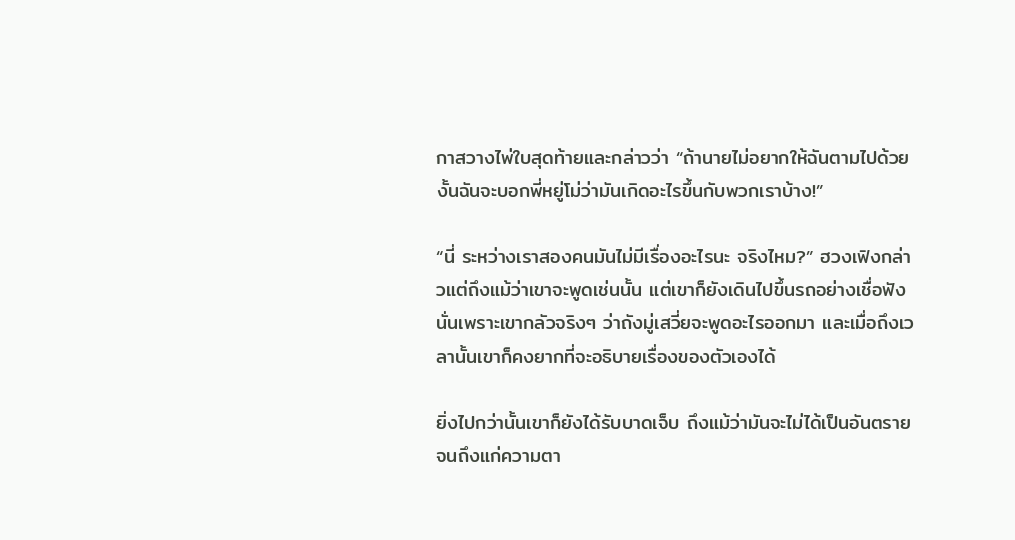กาสวางไพ่ใบสุดท้ายและกล่าวว่า “ถ้านายไม่อยากให้ฉันตามไปด้วย งั้นฉันจะบอกพี่หยู่โม่ว่ามันเกิดอะไรขึ้นกับพวกเราบ้าง!”

“นี่ ระหว่างเราสองคนมันไม่มีเรื่องอะไรนะ จริงไหม?” ฮวงเฟิงกล่าวแต่ถึงแม้ว่าเขาจะพูดเช่นนั้น แต่เขาก็ยังเดินไปขึ้นรถอย่างเชื่อฟัง นั่นเพราะเขากลัวจริงๆ ว่าถังมู่เสวี่ยจะพูดอะไรออกมา และเมื่อถึงเวลานั้นเขาก็คงยากที่จะอธิบายเรื่องของตัวเองได้

ยิ่งไปกว่านั้นเขาก็ยังได้รับบาดเจ็บ ถึงแม้ว่ามันจะไม่ได้เป็นอันตรายจนถึงแก่ความตา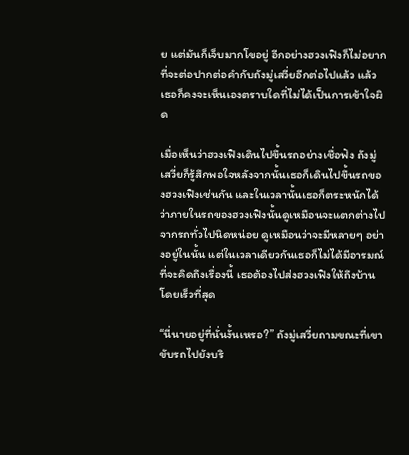ย แต่มันก็เจ็บมากโขอยู่ อีกอย่างฮวงเฟิงก็ไม่อยากที่จะต่อปากต่อคำกับถังมู่เสวี่ยอีกต่อไปแล้ว แล้วเธอก็คงจะเห็นเองตราบใดที่ไม่ได้เป็นการเข้าใจผิด

เมื่อเห็นว่าฮวงเฟิงเดินไปขึ้นรถอย่างเชื่อฟัง ถังมู่เสวี่ยก็รู้สึกพอใจหลังจากนั้นเธอก็เดินไปขึ้นรถของฮวงเฟิงเช่นกัน และในเวลานั้นเธอก็ตระหนักได้ว่าภายในรถของฮวงเฟิงนั้นดูเหมือนจะแตกต่างไปจากรถทั่วไปนิดหน่อย ดูเหมือนว่าจะมีหลายๆ อย่างอยู่ในนั้น แต่ในเวลาเดียวกันเธอก็ไม่ได้มีอารมณ์ที่จะคิดถึงเรื่องนี้ เธอต้องไปส่งฮวงเฟิงให้ถึงบ้านโดยเร็วที่สุด

“นี่นายอยู่ที่นั่นงั้นเหรอ?” ถังมู่เสวี่ยถามขณะที่เขาขับรถไปยังบริ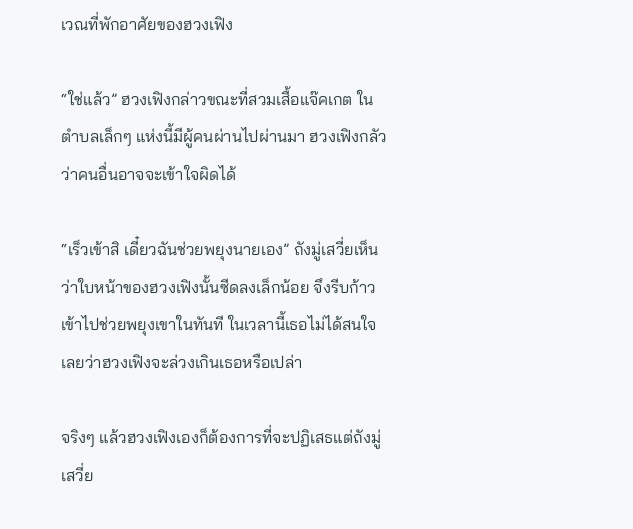เวณที่พักอาศัยของฮวงเฟิง

“ใช่แล้ว” ฮวงเฟิงกล่าวขณะที่สวมเสื้อแจ๊คเกต ในตำบลเล็กๆ แห่งนี้มีผู้คนผ่านไปผ่านมา ฮวงเฟิงกลัวว่าคนอื่นอาจจะเข้าใจผิดได้

“เร็วเข้าสิ เดี๋ยวฉันช่วยพยุงนายเอง” ถังมู่เสวี่ยเห็นว่าใบหน้าของฮวงเฟิงนั้นซีดลงเล็กน้อย จึงรีบก้าวเข้าไปช่วยพยุงเขาในทันที ในเวลานี้เธอไม่ได้สนใจเลยว่าฮวงเฟิงจะล่วงเกินเธอหรือเปล่า

จริงๆ แล้วฮวงเฟิงเองก็ต้องการที่จะปฏิเสธแต่ถังมู่เสวี่ย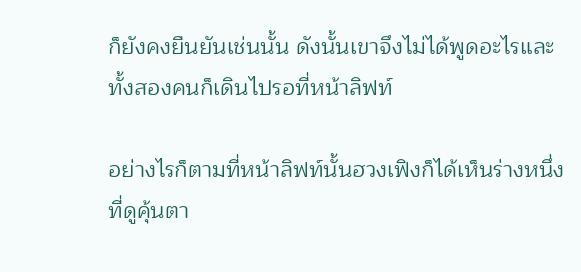ก็ยังคงยืนยันเช่นนั้น ดังนั้นเขาจึงไม่ได้พูดอะไรและทั้งสองคนก็เดินไปรอที่หน้าลิฟท์

อย่างไรก็ตามที่หน้าลิฟท์นั้นฮวงเฟิงก็ได้เห็นร่างหนึ่งที่ดูคุ้นตา